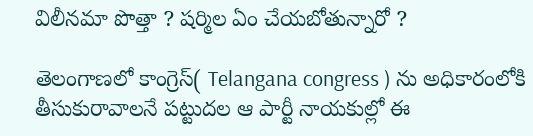విలీనమా పొత్తా ? షర్మిల ఏం చేయబోతున్నారో ?

తెలంగాణలో కాంగ్రెస్( Telangana congress ) ను అధికారంలోకి తీసుకురావాలనే పట్టుదల ఆ పార్టీ నాయకుల్లో ఈ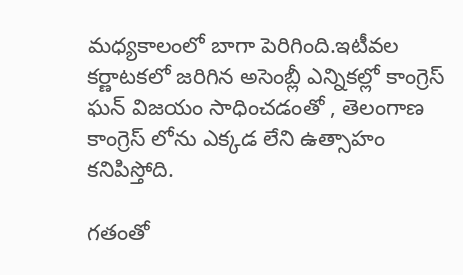మధ్యకాలంలో బాగా పెరిగింది.ఇటీవల కర్ణాటకలో జరిగిన అసెంబ్లీ ఎన్నికల్లో కాంగ్రెస్ ఘన్ విజయం సాధించడంతో , తెలంగాణ కాంగ్రెస్ లోను ఎక్కడ లేని ఉత్సాహం కనిపిస్తోది.

గతంతో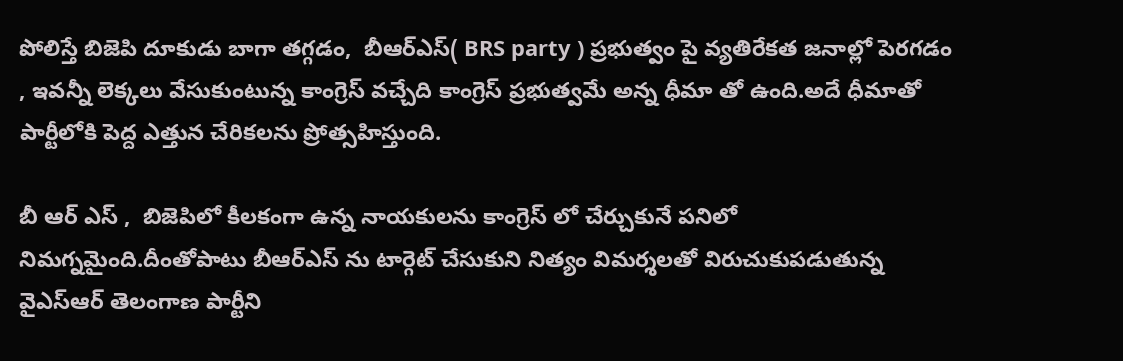పోలిస్తే బిజెపి దూకుడు బాగా తగ్గడం,  బీఆర్ఎస్( BRS party ) ప్రభుత్వం పై వ్యతిరేకత జనాల్లో పెరగడం , ఇవన్నీ లెక్కలు వేసుకుంటున్న కాంగ్రెస్ వచ్చేది కాంగ్రెస్ ప్రభుత్వమే అన్న ధీమా తో ఉంది.అదే ధీమాతో పార్టీలోకి పెద్ద ఎత్తున చేరికలను ప్రోత్సహిస్తుంది.

బీ ఆర్ ఎస్ ,  బిజెపిలో కీలకంగా ఉన్న నాయకులను కాంగ్రెస్ లో చేర్చుకునే పనిలో నిమగ్నమైంది.దీంతోపాటు బీఆర్ఎస్ ను టార్గెట్ చేసుకుని నిత్యం విమర్శలతో విరుచుకుపడుతున్న వైఎస్ఆర్ తెలంగాణ పార్టీని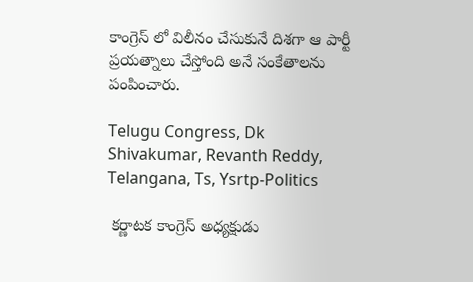కాంగ్రెస్ లో విలీనం చేసుకునే దిశగా ఆ పార్టీ ప్రయత్నాలు చేస్తోంది అనే సంకేతాలను పంపించారు.

Telugu Congress, Dk Shivakumar, Revanth Reddy, Telangana, Ts, Ysrtp-Politics

 కర్ణాటక కాంగ్రెస్ అధ్యక్షుడు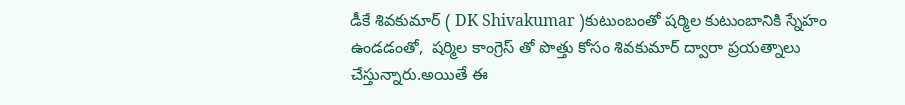డీకే శివకుమార్ ( DK Shivakumar )కుటుంబంతో షర్మిల కుటుంబానికి స్నేహం ఉండడంతో,  షర్మిల కాంగ్రెస్ తో పొత్తు కోసం శివకుమార్ ద్వారా ప్రయత్నాలు చేస్తున్నారు.అయితే ఈ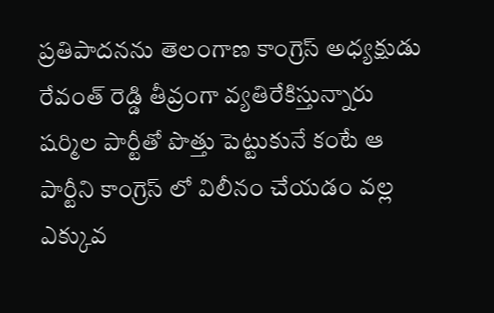ప్రతిపాదనను తెలంగాణ కాంగ్రెస్ అధ్యక్షుడు రేవంత్ రెడ్డి తీవ్రంగా వ్యతిరేకిస్తున్నారు  షర్మిల పార్టీతో పొత్తు పెట్టుకునే కంటే ఆ పార్టీని కాంగ్రెస్ లో విలీనం చేయడం వల్ల ఎక్కువ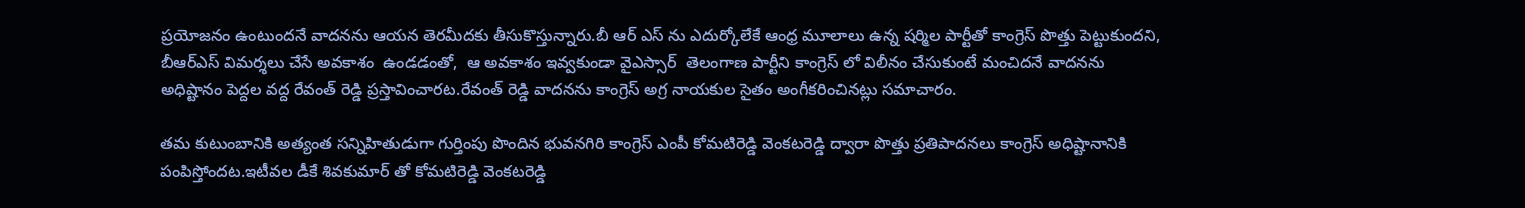ప్రయోజనం ఉంటుందనే వాదనను ఆయన తెరమీదకు తీసుకొస్తున్నారు.బీ ఆర్ ఎస్ ను ఎదుర్కోలేకే ఆంధ్ర మూలాలు ఉన్న షర్మిల పార్టీతో కాంగ్రెస్ పొత్తు పెట్టుకుందని,  బీఆర్ఎస్ విమర్శలు చేసే అవకాశం  ఉండడంతో,  ఆ అవకాశం ఇవ్వకుండా వైఎస్సార్  తెలంగాణ పార్టీని కాంగ్రెస్ లో విలీనం చేసుకుంటే మంచిదనే వాదనను అధిష్టానం పెద్దల వద్ద రేవంత్ రెడ్డి ప్రస్తావించారట.రేవంత్ రెడ్డి వాదనను కాంగ్రెస్ అగ్ర నాయకుల సైతం అంగీకరించినట్లు సమాచారం.

తమ కుటుంబానికి అత్యంత సన్నిహితుడుగా గుర్తింపు పొందిన భువనగిరి కాంగ్రెస్ ఎంపీ కోమటిరెడ్డి వెంకటరెడ్డి ద్వారా పొత్తు ప్రతిపాదనలు కాంగ్రెస్ అధిష్టానానికి పంపిస్తోందట.ఇటీవల డీకే శివకుమార్ తో కోమటిరెడ్డి వెంకటరెడ్డి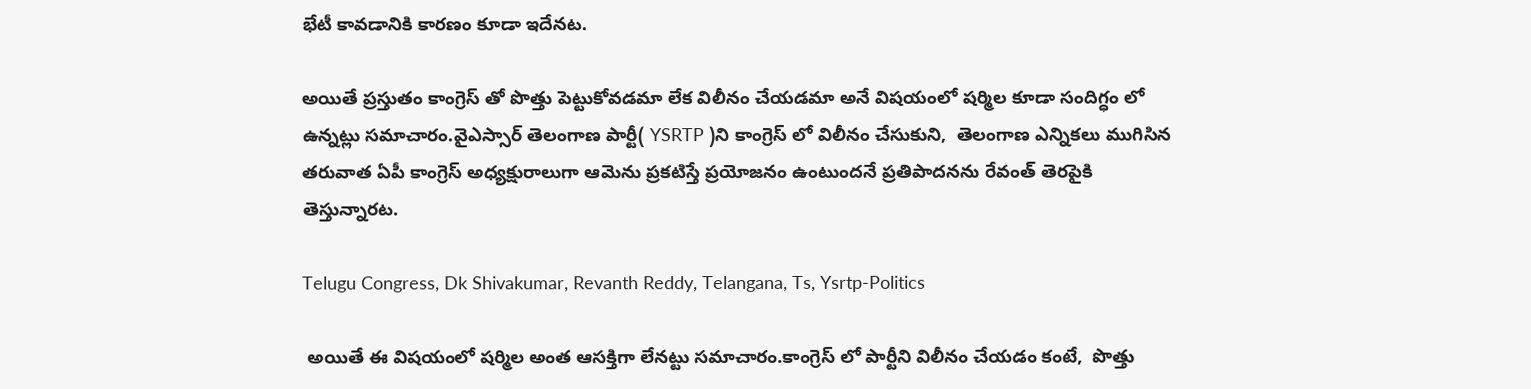భేటీ కావడానికి కారణం కూడా ఇదేనట.

అయితే ప్రస్తుతం కాంగ్రెస్ తో పొత్తు పెట్టుకోవడమా లేక విలీనం చేయడమా అనే విషయంలో షర్మిల కూడా సందిగ్ధం లో ఉన్నట్లు సమాచారం.వైఎస్సార్ తెలంగాణ పార్టీ( YSRTP )ని కాంగ్రెస్ లో విలీనం చేసుకుని,  తెలంగాణ ఎన్నికలు ముగిసిన తరువాత ఏపీ కాంగ్రెస్ అధ్యక్షురాలుగా ఆమెను ప్రకటిస్తే ప్రయోజనం ఉంటుందనే ప్రతిపాదనను రేవంత్ తెరపైకి తెస్తున్నారట.

Telugu Congress, Dk Shivakumar, Revanth Reddy, Telangana, Ts, Ysrtp-Politics

 అయితే ఈ విషయంలో షర్మిల అంత ఆసక్తిగా లేనట్టు సమాచారం.కాంగ్రెస్ లో పార్టీని విలీనం చేయడం కంటే,  పొత్తు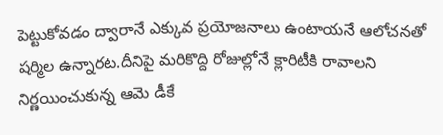పెట్టుకోవడం ద్వారానే ఎక్కువ ప్రయోజనాలు ఉంటాయనే ఆలోచనతో షర్మిల ఉన్నారట.దీనిపై మరికొద్ది రోజుల్లోనే క్లారిటీకి రావాలని నిర్ణయించుకున్న ఆమె డీకే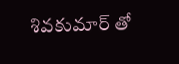శివకుమార్ తో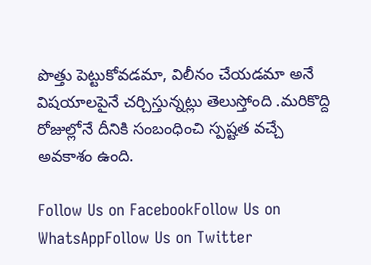పొత్తు పెట్టుకోవడమా, విలీనం చేయడమా అనే విషయాలపైనే చర్చిస్తున్నట్లు తెలుస్తోంది .మరికొద్ది రోజుల్లోనే దీనికి సంబంధించి స్పష్టత వచ్చే అవకాశం ఉంది.

Follow Us on FacebookFollow Us on WhatsAppFollow Us on Twitter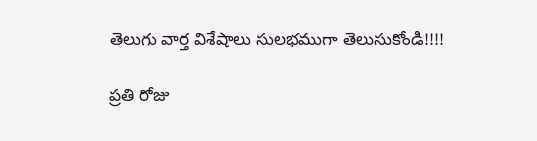తెలుగు వార్త విశేషాలు సులభముగా తెలుసుకోండి!!!!

ప్రతి రోజు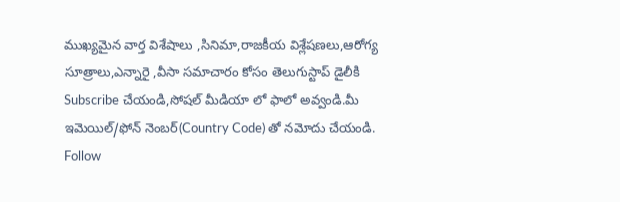ముఖ్యమైన వార్త విశేషాలు ,సినిమా,రాజకీయ విశ్లేషణలు,ఆరోగ్య సూత్రాలు,ఎన్నారై ,వీసా సమాచారం కోసం తెలుగుస్టాప్ డైలీకి Subscribe చేయండి,సోషల్ మీడియా లో ఫాలో అవ్వండి.మీ ఇమెయిల్/ఫోన్ నెంబర్(Country Code) తో నమోదు చేయండి.
Follow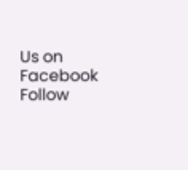Us on Facebook Follow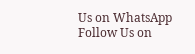Us on WhatsApp  Follow Us on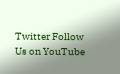Twitter Follow Us on YouTube